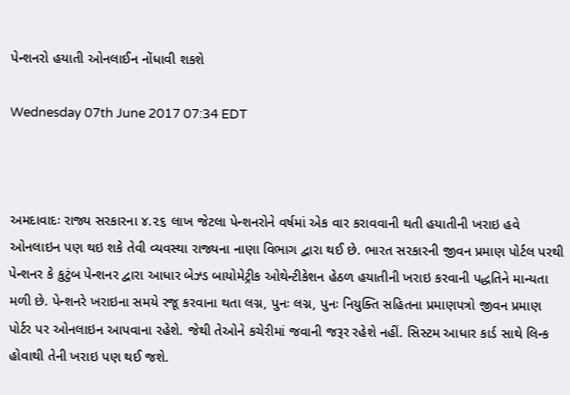પેન્શનરો હયાતી ઓનલાઈન નોંધાવી શકશે

Wednesday 07th June 2017 07:34 EDT



અમદાવાદઃ રાજ્ય સરકારના ૪.૨૬ લાખ જેટલા પેન્શનરોને વર્ષમાં એક વાર કરાવવાની થતી હયાતીની ખરાઇ હવે ઓનલાઇન પણ થઇ શકે તેવી વ્યવસ્થા રાજ્યના નાણા વિભાગ દ્વારા થઈ છે. ભારત સરકારની જીવન પ્રમાણ પોર્ટલ પરથી પેન્શનર કે કુટુંબ પેન્શનર દ્વારા આધાર બેઝ્ડ બાયોમેટ્રીક ઓથેન્ટીકેશન હેઠળ હયાતીની ખરાઇ કરવાની પદ્ધતિને માન્યતા મળી છે. પેન્શનરે ખરાઇના સમયે રજૂ કરવાના થતા લગ્ન, પુનઃ લગ્ન, પુનઃ નિયુક્તિ સહિતના પ્રમાણપત્રો જીવન પ્રમાણ પોર્ટર પર ઓનલાઇન આપવાના રહેશે. જેથી તેઓને કચેરીમાં જવાની જરૂર રહેશે નહીં. સિસ્ટમ આધાર કાર્ડ સાથે લિન્ક હોવાથી તેની ખરાઇ પણ થઈ જશે.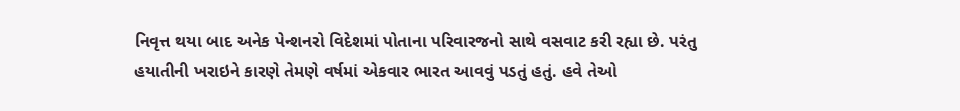નિવૃત્ત થયા બાદ અનેક પેન્શનરો વિદેશમાં પોતાના પરિવારજનો સાથે વસવાટ કરી રહ્યા છે. પરંતુ હયાતીની ખરાઇને કારણે તેમણે વર્ષમાં એકવાર ભારત આવવું પડતું હતું. હવે તેઓ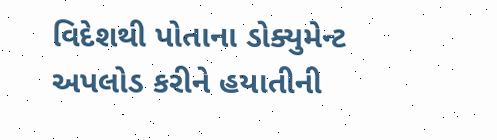વિદેશથી પોતાના ડોક્યુમેન્ટ અપલોડ કરીને હયાતીની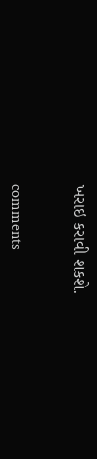ખરાઇ કરાવી શકશે.


comments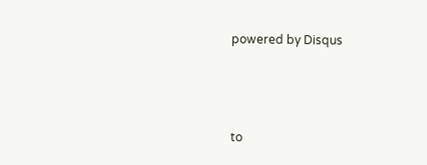powered by Disqus



to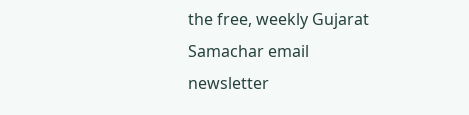the free, weekly Gujarat Samachar email newsletter